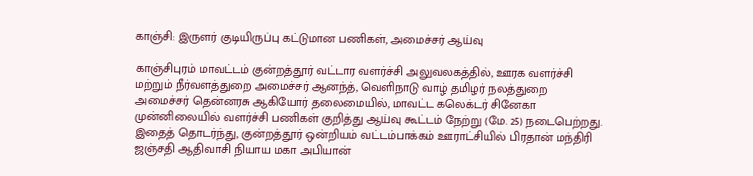காஞ்சி: இருளர் குடியிருப்பு கட்டுமான பணிகள், அமைச்சர் ஆய்வு

காஞ்சிபுரம் மாவட்டம் குன்றத்தூர் வட்டார வளர்ச்சி அலுவலகத்தில், ஊரக வளர்ச்சி மற்றும் நீர்வளத்துறை அமைச்சர் ஆனந்த், வெளிநாடு வாழ் தமிழர் நலத்துறை அமைச்சர் தென்னரசு ஆகியோர் தலைமையில், மாவட்ட கலெக்டர் சினேகா முன்னிலையில் வளர்ச்சி பணிகள் குறித்து ஆய்வு கூட்டம் நேற்று (மே. 25) நடைபெற்றது. இதைத் தொடர்ந்து, குன்றத்தூர் ஒன்றியம் வட்டம்பாக்கம் ஊராட்சியில் பிரதான் மந்திரி ஜஞ்சதி ஆதிவாசி நியாய மகா அபியான்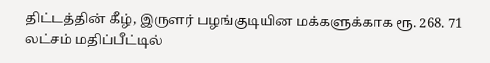திட்டத்தின் கீழ், இருளர் பழங்குடியின மக்களுக்காக ரூ. 268. 71 லட்சம் மதிப்பீட்டில்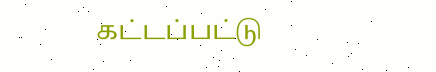கட்டப்பட்டு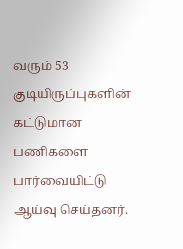வரும் 53 குடியிருப்புகளின் கட்டுமான பணிகளை பார்வையிட்டு ஆய்வு செய்தனர்.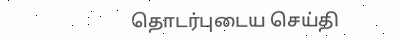தொடர்புடைய செய்தி